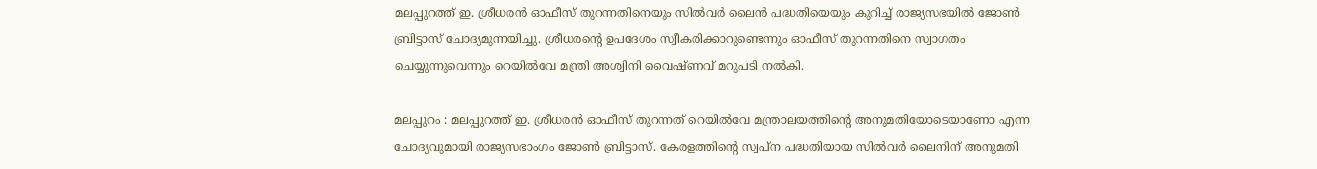മലപ്പുറത്ത് ഇ. ശ്രീധരൻ ഓഫീസ് തുറന്നതിനെയും സിൽവർ ലൈൻ പദ്ധതിയെയും കുറിച്ച് രാജ്യസഭയിൽ ജോൺ ബ്രിട്ടാസ് ചോദ്യമുന്നയിച്ചു. ശ്രീധരന്റെ ഉപദേശം സ്വീകരിക്കാറുണ്ടെന്നും ഓഫീസ് തുറന്നതിനെ സ്വാഗതം ചെയ്യുന്നുവെന്നും റെയിൽവേ മന്ത്രി അശ്വിനി വൈഷ്ണവ് മറുപടി നൽകി.

മലപ്പുറം : മലപ്പുറത്ത് ഇ. ശ്രീധരൻ ഓഫീസ് തുറന്നത് റെയിൽവേ മന്ത്രാലയത്തിന്റെ അനുമതിയോടെയാണോ എന്ന ചോദ്യവുമായി രാജ്യസഭാംഗം ജോൺ ബ്രിട്ടാസ്. കേരളത്തിന്റെ സ്വപ്ന പദ്ധതിയായ സിൽവർ ലൈനിന് അനുമതി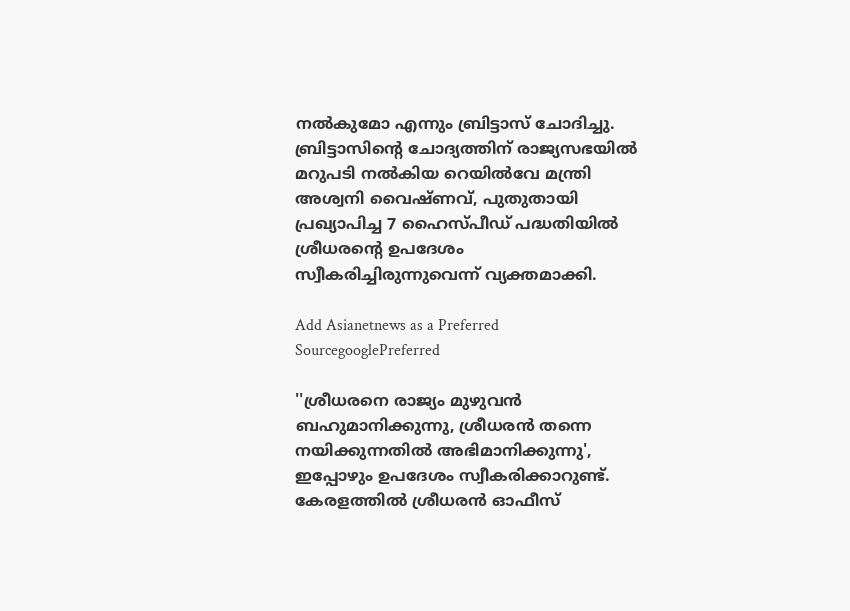നൽകുമോ എന്നും ബ്രിട്ടാസ് ചോദിച്ചു. ബ്രിട്ടാസിന്റെ ചോദ്യത്തിന് രാജ്യസഭയിൽ മറുപടി നൽകിയ റെയിൽവേ മന്ത്രി അശ്വനി വൈഷ്ണവ്, പുതുതായി പ്രഖ്യാപിച്ച 7 ഹൈസ്പീഡ് പദ്ധതിയിൽ ശ്രീധരന്റെ ഉപദേശം സ്വീകരിച്ചിരുന്നുവെന്ന് വ്യക്തമാക്കി.

Add Asianetnews as a Preferred SourcegooglePreferred

''ശ്രീധരനെ രാജ്യം മുഴുവൻ ബഹുമാനിക്കുന്നു, ശ്രീധരൻ തന്നെ നയിക്കുന്നതിൽ അഭിമാനിക്കുന്നു', ഇപ്പോഴും ഉപദേശം സ്വീകരിക്കാറുണ്ട്. കേരളത്തിൽ ശ്രീധരൻ ഓഫീസ്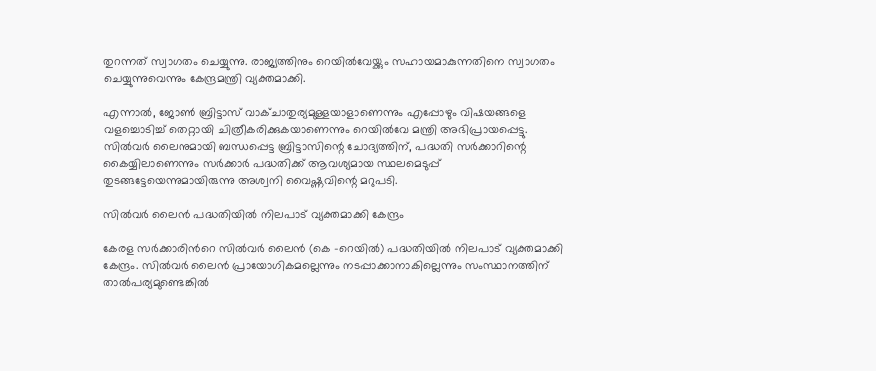തുറന്നത് സ്വാഗതം ചെയ്യുന്നു. രാജ്യത്തിനും റെയിൽവേയ്ക്കും സഹായമാകുന്നതിനെ സ്വാഗതം ചെയ്യുന്നുവെന്നും കേന്ദ്രമന്ത്രി വ്യക്തമാക്കി.

എന്നാൽ, ജോൺ ബ്രിട്ടാസ് വാക്ചാതുര്യമുള്ളയാളാണെന്നും എപ്പോഴും വിഷയങ്ങളെ വളച്ചൊടിച്ച് തെറ്റായി ചിത്രീകരിക്കുകയാണെന്നും റെയിൽവേ മന്ത്രി അഭിപ്രായപ്പെട്ടു. സിൽവർ ലൈനുമായി ബന്ധപ്പെട്ട ബ്രിട്ടാസിന്റെ ചോദ്യത്തിന്, പദ്ധതി സർക്കാറിന്റെ കൈയ്യിലാണെന്നും സർക്കാർ പദ്ധതിക്ക് ആവശ്യമായ സ്ഥലമെടുപ്പ് തുടങ്ങട്ടേയെന്നുമായിരുന്നു അശ്വനി വൈഷ്ണവിന്റെ മറുപടി.

സിൽവര്‍ ലൈൻ പദ്ധതിയിൽ നിലപാട് വ്യക്തമാക്കി കേന്ദ്രം

കേരള സര്‍ക്കാരിന്‍റെ സിൽവര്‍ ലൈൻ (കെ -റെയിൽ) പദ്ധതിയിൽ നിലപാട് വ്യക്തമാക്കി കേന്ദ്രം. സിൽവര്‍ ലൈൻ പ്രായോഗികമല്ലെന്നും നടപ്പാക്കാനാകില്ലെന്നും സംസ്ഥാനത്തിന് താൽപര്യമുണ്ടെങ്കിൽ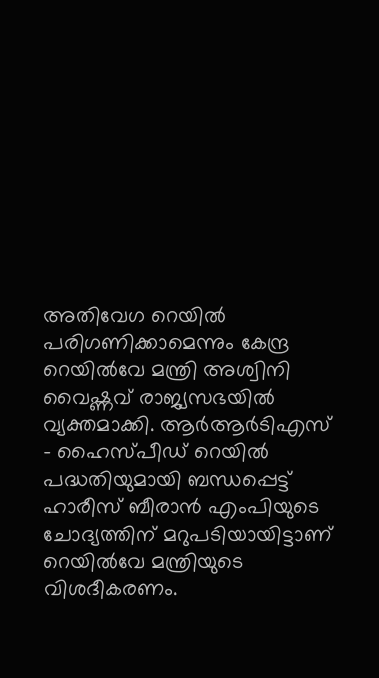അതിവേഗ റെയിൽ പരിഗണിക്കാമെന്നും കേന്ദ്ര റെയിൽവേ മന്ത്രി അശ്വിനി വൈഷ്ണവ് രാജ്യസഭയിൽ വ്യക്തമാക്കി. ആർആർടിഎസ് - ഹൈസ്പീഡ് റെയിൽ പദ്ധതിയുമായി ബന്ധപ്പെട്ട് ഹാരീസ് ബീരാൻ എംപിയുടെ ചോദ്യത്തിന് മറുപടിയായിട്ടാണ് റെയിൽവേ മന്ത്രിയുടെ വിശദീകരണം.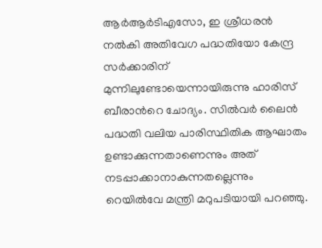ആർആർടിഎസോ, ഇ ശ്രീധരൻ നൽകി അതിവേഗ പദ്ധതിയോ കേന്ദ്ര സർക്കാരിന് മുന്നിലുണ്ടോയെന്നായിരുന്നു ഹാരിസ് ബീരാന്‍റെ ചോദ്യം. സിൽവർ ലൈൻ പദ്ധതി വലിയ പാരിസ്ഥിതിക ആഘാതം ഉണ്ടാക്കുന്നതാണെന്നും അത് നടപ്പാക്കാനാകുന്നതല്ലെന്നും റെയിൽവേ മന്ത്രി മറുപടിയായി പറഞ്ഞു.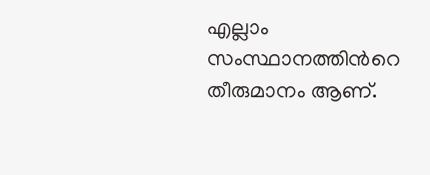എല്ലാം സംസ്ഥാനത്തിന്‍റെ തീരുമാനം ആണ്.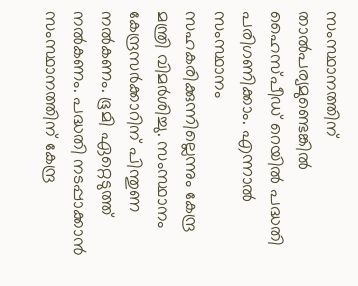സംസ്ഥാനത്തിന് താൽപര്യമുണ്ടെങ്കിൽ ഹൈസ്പീഡ് റെയിൽ പദ്ധതി പരിഗണിക്കാം. എന്നാൽ സംസ്ഥാനം സഹകരിക്കുന്നില്ലെന്നും കേന്ദ്ര മന്ത്രി വിമര്‍ശിച്ചു. സംസ്ഥാനം കേന്ദ്രസർക്കാറിന് പിന്തുണ നൽകണം. ഭൂമി ഏറ്റെടുത്ത് നൽകണം. പദ്ധതി നടപ്പാക്കാൻ സംസ്ഥാനത്തിന് കേന്ദ്ര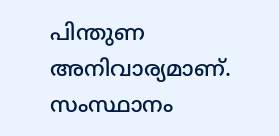പിന്തുണ അനിവാര്യമാണ്. സംസ്ഥാനം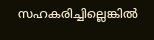സഹകരിച്ചില്ലെങ്കിൽ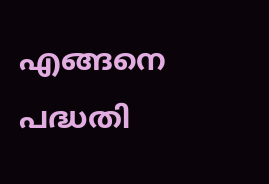എങ്ങനെ പദ്ധതി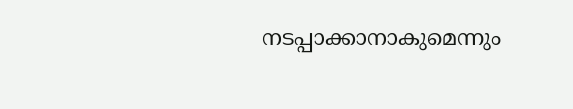നടപ്പാക്കാനാകുമെന്നും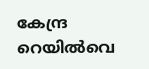കേന്ദ്ര റെയിൽവെ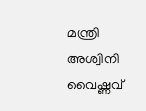മന്ത്രി അശ്വിനി വൈഷ്ണവ്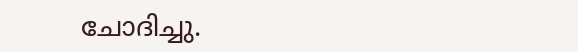ചോദിച്ചു.